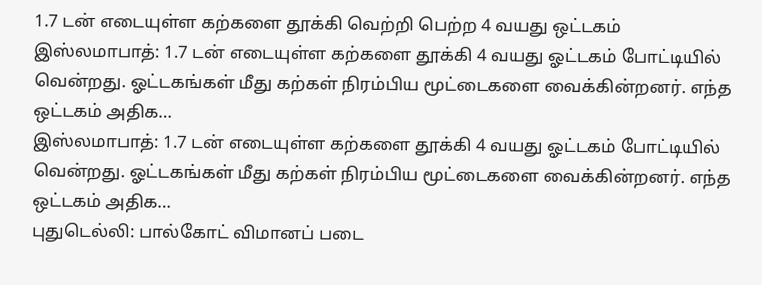1.7 டன் எடையுள்ள கற்களை தூக்கி வெற்றி பெற்ற 4 வயது ஒட்டகம்
இஸ்லமாபாத்: 1.7 டன் எடையுள்ள கற்களை தூக்கி 4 வயது ஓட்டகம் போட்டியில் வென்றது. ஓட்டகங்கள் மீது கற்கள் நிரம்பிய மூட்டைகளை வைக்கின்றனர். எந்த ஒட்டகம் அதிக…
இஸ்லமாபாத்: 1.7 டன் எடையுள்ள கற்களை தூக்கி 4 வயது ஓட்டகம் போட்டியில் வென்றது. ஓட்டகங்கள் மீது கற்கள் நிரம்பிய மூட்டைகளை வைக்கின்றனர். எந்த ஒட்டகம் அதிக…
புதுடெல்லி: பால்கோட் விமானப் படை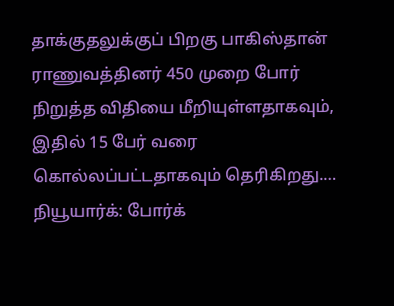தாக்குதலுக்குப் பிறகு பாகிஸ்தான் ராணுவத்தினர் 450 முறை போர் நிறுத்த விதியை மீறியுள்ளதாகவும், இதில் 15 பேர் வரை கொல்லப்பட்டதாகவும் தெரிகிறது.…
நியூயார்க்: போர்க்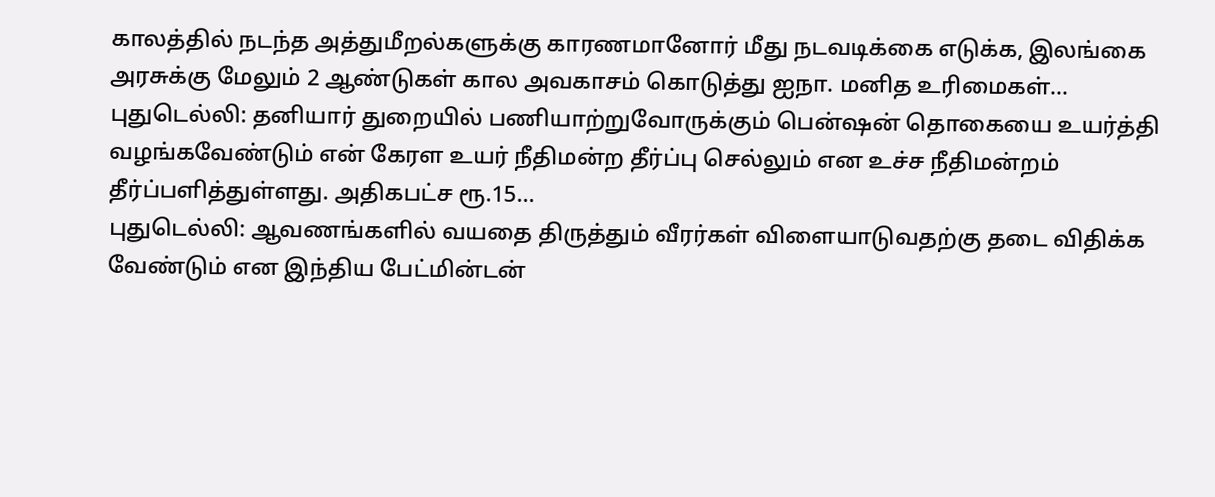காலத்தில் நடந்த அத்துமீறல்களுக்கு காரணமானோர் மீது நடவடிக்கை எடுக்க, இலங்கை அரசுக்கு மேலும் 2 ஆண்டுகள் கால அவகாசம் கொடுத்து ஐநா. மனித உரிமைகள்…
புதுடெல்லி: தனியார் துறையில் பணியாற்றுவோருக்கும் பென்ஷன் தொகையை உயர்த்தி வழங்கவேண்டும் என் கேரள உயர் நீதிமன்ற தீர்ப்பு செல்லும் என உச்ச நீதிமன்றம் தீர்ப்பளித்துள்ளது. அதிகபட்ச ரூ.15…
புதுடெல்லி: ஆவணங்களில் வயதை திருத்தும் வீரர்கள் விளையாடுவதற்கு தடை விதிக்க வேண்டும் என இந்திய பேட்மின்டன்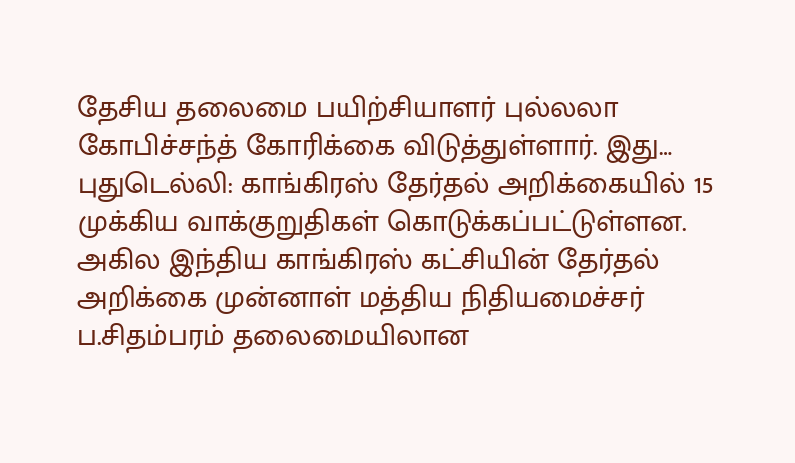தேசிய தலைமை பயிற்சியாளர் புல்லலா கோபிச்சந்த் கோரிக்கை விடுத்துள்ளார். இது…
புதுடெல்லி: காங்கிரஸ் தேர்தல் அறிக்கையில் 15 முக்கிய வாக்குறுதிகள் கொடுக்கப்பட்டுள்ளன. அகில இந்திய காங்கிரஸ் கட்சியின் தேர்தல் அறிக்கை முன்னாள் மத்திய நிதியமைச்சர் ப.சிதம்பரம் தலைமையிலான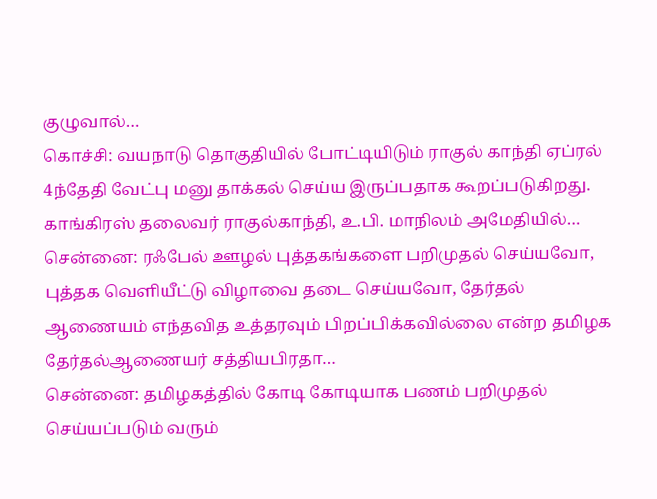குழுவால்…
கொச்சி: வயநாடு தொகுதியில் போட்டியிடும் ராகுல் காந்தி ஏப்ரல் 4ந்தேதி வேட்பு மனு தாக்கல் செய்ய இருப்பதாக கூறப்படுகிறது. காங்கிரஸ் தலைவர் ராகுல்காந்தி, உ.பி. மாநிலம் அமேதியில்…
சென்னை: ரஃபேல் ஊழல் புத்தகங்களை பறிமுதல் செய்யவோ, புத்தக வெளியீட்டு விழாவை தடை செய்யவோ, தேர்தல் ஆணையம் எந்தவித உத்தரவும் பிறப்பிக்கவில்லை என்ற தமிழக தேர்தல்ஆணையர் சத்தியபிரதா…
சென்னை: தமிழகத்தில் கோடி கோடியாக பணம் பறிமுதல் செய்யப்படும் வரும்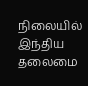நிலையில் இந்திய தலைமை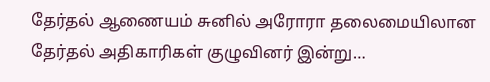தேர்தல் ஆணையம் சுனில் அரோரா தலைமையிலான தேர்தல் அதிகாரிகள் குழுவினர் இன்று…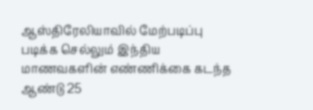ஆஸ்திரேலியாவில் மேற்படிப்பு படிக்க செல்லும் இந்திய மாணவகளின் எண்ணிக்கை கடந்த ஆண்டு 25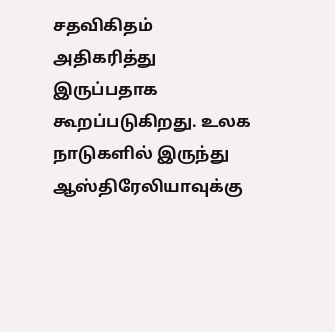சதவிகிதம் அதிகரித்து இருப்பதாக கூறப்படுகிறது. உலக நாடுகளில் இருந்து ஆஸ்திரேலியாவுக்கு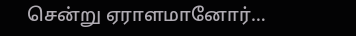சென்று ஏராளமானோர்…